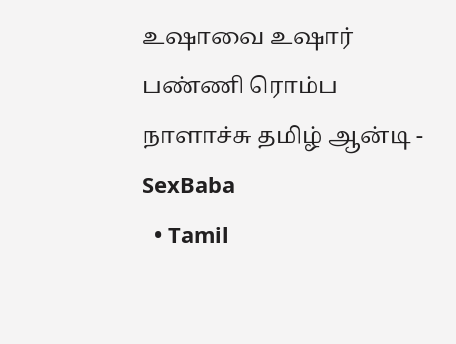உஷாவை உஷார் பண்ணி ரொம்ப நாளாச்சு தமிழ் ஆன்டி - SexBaba
  • Tamil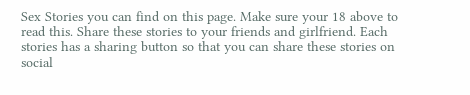Sex Stories you can find on this page. Make sure your 18 above to read this. Share these stories to your friends and girlfriend. Each stories has a sharing button so that you can share these stories on social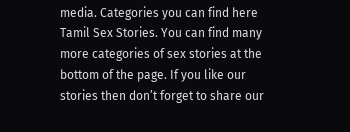media. Categories you can find here Tamil Sex Stories. You can find many more categories of sex stories at the bottom of the page. If you like our stories then don’t forget to share our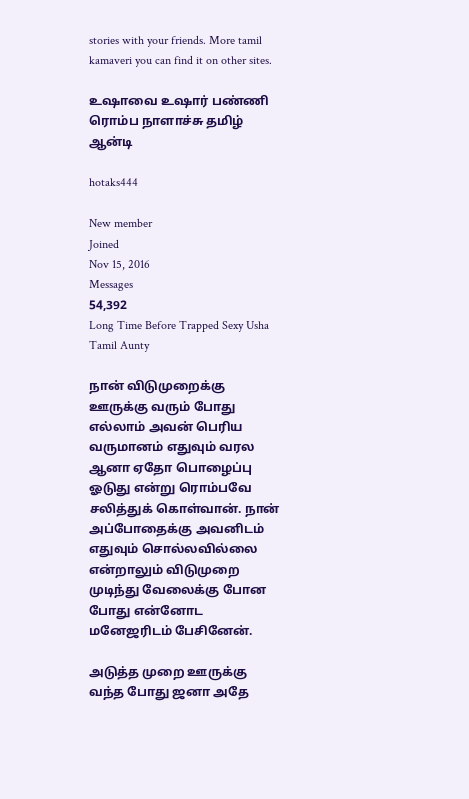stories with your friends. More tamil kamaveri you can find it on other sites.

உஷாவை உஷார் பண்ணி ரொம்ப நாளாச்சு தமிழ் ஆன்டி

hotaks444

New member
Joined
Nov 15, 2016
Messages
54,392
Long Time Before Trapped Sexy Usha Tamil Aunty

நான் விடுமுறைக்கு ஊருக்கு வரும் போது எல்லாம் அவன் பெரிய வருமானம் எதுவும் வரல ஆனா ஏதோ பொழைப்பு ஓடுது என்று ரொம்பவே சலித்துக் கொள்வான். நான் அப்போதைக்கு அவனிடம் எதுவும் சொல்லவில்லை என்றாலும் விடுமுறை முடிந்து வேலைக்கு போன போது என்னோட மனேஜரிடம் பேசினேன்.

அடுத்த முறை ஊருக்கு வந்த போது ஜனா அதே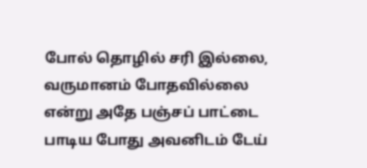போல் தொழில் சரி இல்லை, வருமானம் போதவில்லை என்று அதே பஞ்சப் பாட்டை பாடிய போது அவனிடம் டேய்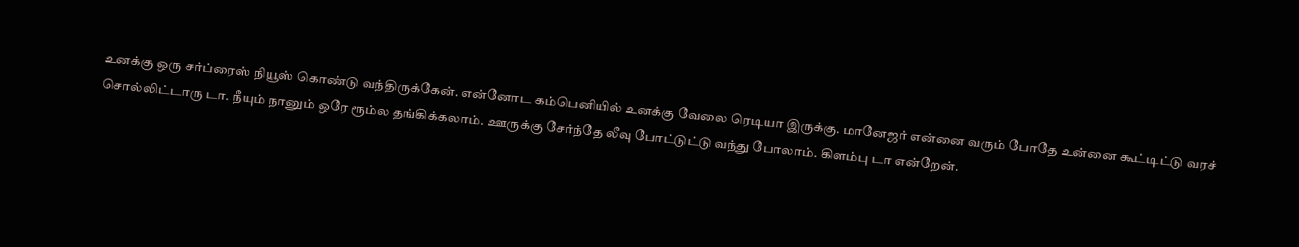உனக்கு ஒரு சர்ப்ரைஸ் நியூஸ் கொண்டு வந்திருக்கேன். என்னோட கம்பெனியில் உனக்கு வேலை ரெடியா இருக்கு. மானேஜர் என்னை வரும் போதே உன்னை கூட்டிட்டு வரச் சொல்லிட்டாரு டா. நீயும் நானும் ஒரே ரூம்ல தங்கிக்கலாம். ஊருக்கு சேர்ந்தே லீவு போட்டுட்டு வந்து போலாம். கிளம்பு டா என்றேன்.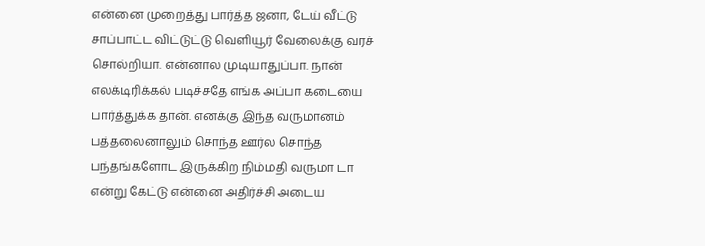என்னை முறைத்து பார்த்த ஜனா, டேய் வீட்டு சாப்பாட்ட விட்டுட்டு வெளியூர் வேலைக்கு வரச் சொல்றியா. என்னால முடியாதுப்பா. நான் எலக்டிரிக்கல் படிச்சதே எங்க அப்பா கடையை பார்த்துக்க தான். எனக்கு இந்த வருமானம் பத்தலைனாலும் சொந்த ஊர்ல சொந்த பந்தங்களோட இருக்கிற நிம்மதி வருமா டா என்று கேட்டு என்னை அதிர்ச்சி அடைய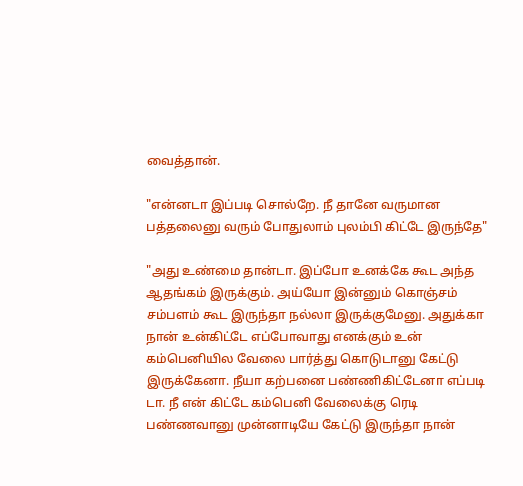வைத்தான்.

"என்னடா இப்படி சொல்றே. நீ தானே வருமான பத்தலைனு வரும் போதுலாம் புலம்பி கிட்டே இருந்தே"

"அது உண்மை தான்டா. இப்போ உனக்கே கூட அந்த ஆதங்கம் இருக்கும். அய்யோ இன்னும் கொஞ்சம் சம்பளம் கூட இருந்தா நல்லா இருக்குமேனு. அதுக்கா நான் உன்கிட்டே எப்போவாது எனக்கும் உன் கம்பெனியில வேலை பார்த்து கொடுடானு கேட்டு இருக்கேனா. நீயா கற்பனை பண்ணிகிட்டேனா எப்படி டா. நீ என் கிட்டே கம்பெனி வேலைக்கு ரெடி பண்ணவானு முன்னாடியே கேட்டு இருந்தா நான்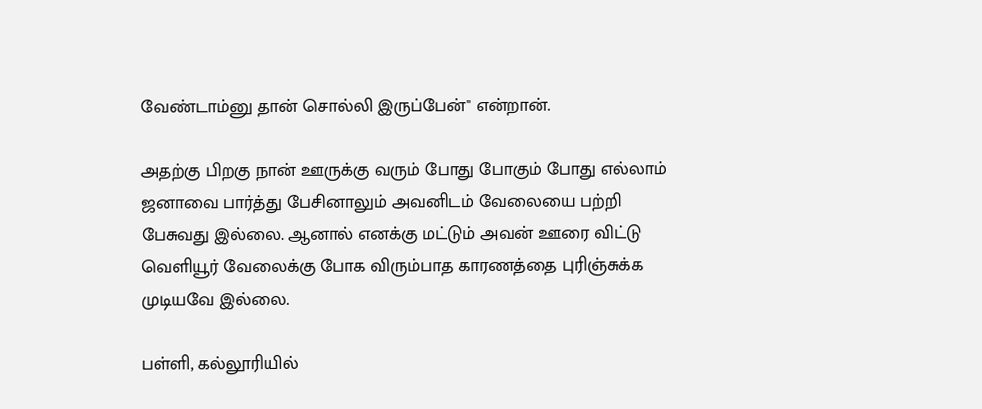வேண்டாம்னு தான் சொல்லி இருப்பேன்" என்றான்.

அதற்கு பிறகு நான் ஊருக்கு வரும் போது போகும் போது எல்லாம் ஜனாவை பார்த்து பேசினாலும் அவனிடம் வேலையை பற்றி பேசுவது இல்லை. ஆனால் எனக்கு மட்டும் அவன் ஊரை விட்டு வெளியூர் வேலைக்கு போக விரும்பாத காரணத்தை புரிஞ்சுக்க முடியவே இல்லை.

பள்ளி, கல்லூரியில்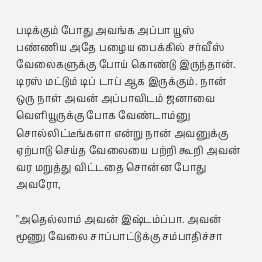படிக்கும் போது அவங்க அப்பா யூஸ் பண்ணிய அதே பழைய பைக்கில் சர்வீஸ் வேலைகளுக்கு போய் கொண்டு இருந்தான். டிரஸ் மட்டும் டிப் டாப் ஆக இருக்கும். நான் ஒரு நாள் அவன் அப்பாவிடம் ஜனாவை வெளியூருக்கு போக வேண்டாம்னு சொல்லிட்டீங்களா என்று நான் அவனுக்கு ஏற்பாடு செய்த வேலையை பற்றி கூறி அவன் வர மறுத்து விட்டதை சொன்ன போது அவரோ,

"அதெல்லாம் அவன் இஷ்டம்ப்பா. அவன் மூணு வேலை சாப்பாட்டுக்கு சம்பாதிச்சா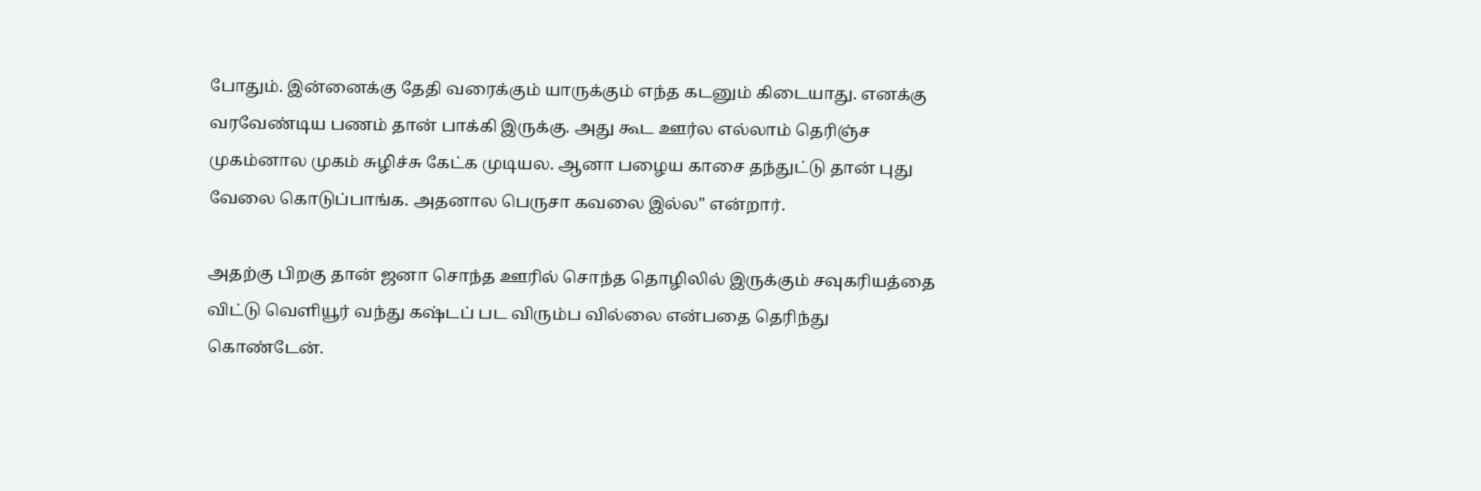போதும். இன்னைக்கு தேதி வரைக்கும் யாருக்கும் எந்த கடனும் கிடையாது. எனக்கு வரவேண்டிய பணம் தான் பாக்கி இருக்கு. அது கூட ஊர்ல எல்லாம் தெரிஞ்ச முகம்னால முகம் சுழிச்சு கேட்க முடியல. ஆனா பழைய காசை தந்துட்டு தான் புது வேலை கொடுப்பாங்க. அதனால பெருசா கவலை இல்ல" என்றார்.

அதற்கு பிறகு தான் ஜனா சொந்த ஊரில் சொந்த தொழிலில் இருக்கும் சவுகரியத்தை விட்டு வெளியூர் வந்து கஷ்டப் பட விரும்ப வில்லை என்பதை தெரிந்து கொண்டேன்.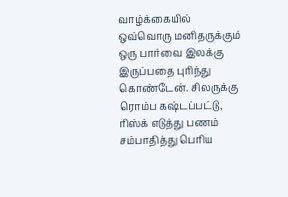வாழ்க்கையில் ஒவ்வொரு மனிதருக்கும் ஒரு பார்வை இலக்கு இருப்பதை புரிந்து கொண்டேன். சிலருக்கு ரொம்ப கஷ்டப்பட்டு, ரிஸ்க் எடுத்து பணம் சம்பாதித்து பெரிய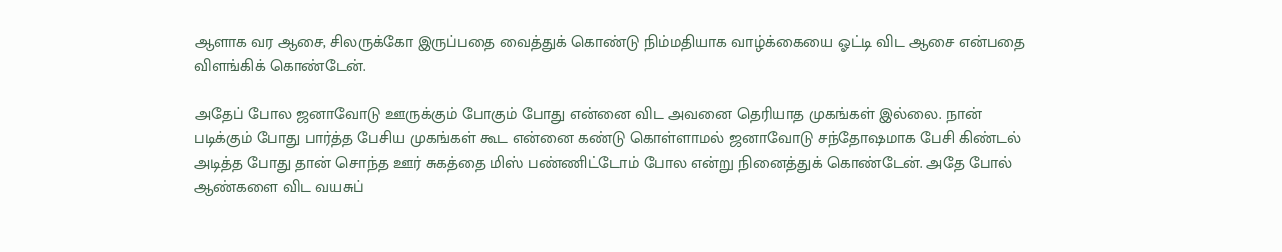ஆளாக வர ஆசை, சிலருக்கோ இருப்பதை வைத்துக் கொண்டு நிம்மதியாக வாழ்க்கையை ஓட்டி விட ஆசை என்பதை விளங்கிக் கொண்டேன்.

அதேப் போல ஜனாவோடு ஊருக்கும் போகும் போது என்னை விட அவனை தெரியாத முகங்கள் இல்லை. நான் படிக்கும் போது பார்த்த பேசிய முகங்கள் கூட என்னை கண்டு கொள்ளாமல் ஜனாவோடு சந்தோஷமாக பேசி கிண்டல் அடித்த போது தான் சொந்த ஊர் சுகத்தை மிஸ் பண்ணிட்டோம் போல என்று நினைத்துக் கொண்டேன். அதே போல் ஆண்களை விட வயசுப்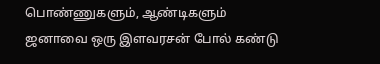பொண்ணுகளும், ஆண்டிகளும் ஜனாவை ஒரு இளவரசன் போல் கண்டு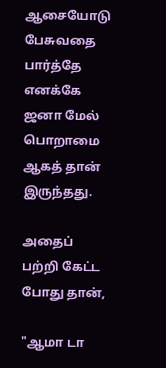ஆசையோடு பேசுவதை பார்த்தே எனக்கே ஜனா மேல் பொறாமை ஆகத் தான் இருந்தது.

அதைப் பற்றி கேட்ட போது தான்,

"ஆமா டா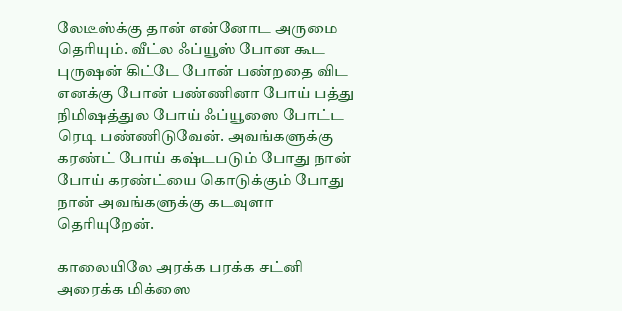லேடீஸ்க்கு தான் என்னோட அருமை தெரியும். வீட்ல ஃப்யூஸ் போன கூட புருஷன் கிட்டே போன் பண்றதை விட எனக்கு போன் பண்ணினா போய் பத்து நிமிஷத்துல போய் ஃப்யூஸை போட்ட ரெடி பண்ணிடுவேன். அவங்களுக்கு கரண்ட் போய் கஷ்டபடும் போது நான் போய் கரண்ட்யை கொடுக்கும் போது நான் அவங்களுக்கு கடவுளா தெரியுறேன்.

காலையிலே அரக்க பரக்க சட்னி அரைக்க மிக்ஸை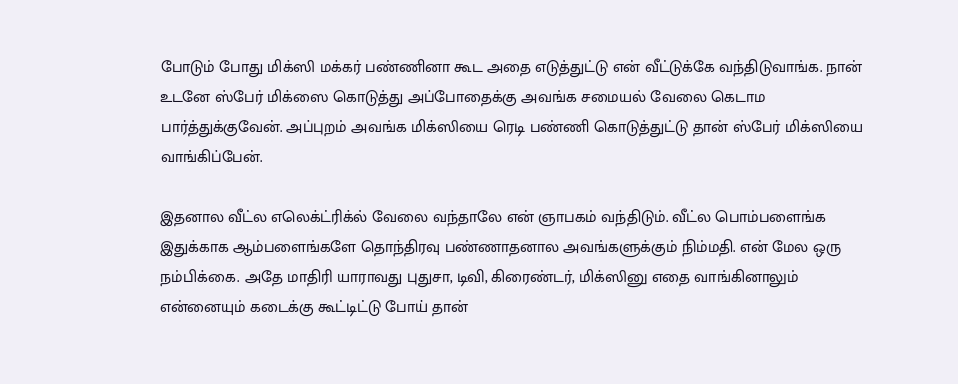போடும் போது மிக்ஸி மக்கர் பண்ணினா கூட அதை எடுத்துட்டு என் வீட்டுக்கே வந்திடுவாங்க. நான் உடனே ஸ்பேர் மிக்ஸை கொடுத்து அப்போதைக்கு அவங்க சமையல் வேலை கெடாம பார்த்துக்குவேன். அப்புறம் அவங்க மிக்ஸியை ரெடி பண்ணி கொடுத்துட்டு தான் ஸ்பேர் மிக்ஸியை வாங்கிப்பேன்.

இதனால வீட்ல எலெக்ட்ரிக்ல் வேலை வந்தாலே என் ஞாபகம் வந்திடும். வீட்ல பொம்பளைங்க இதுக்காக ஆம்பளைங்களே தொந்திரவு பண்ணாதனால அவங்களுக்கும் நிம்மதி. என் மேல ஒரு நம்பிக்கை. அதே மாதிரி யாராவது புதுசா, டிவி, கிரைண்டர், மிக்ஸினு எதை வாங்கினாலும் என்னையும் கடைக்கு கூட்டிட்டு போய் தான்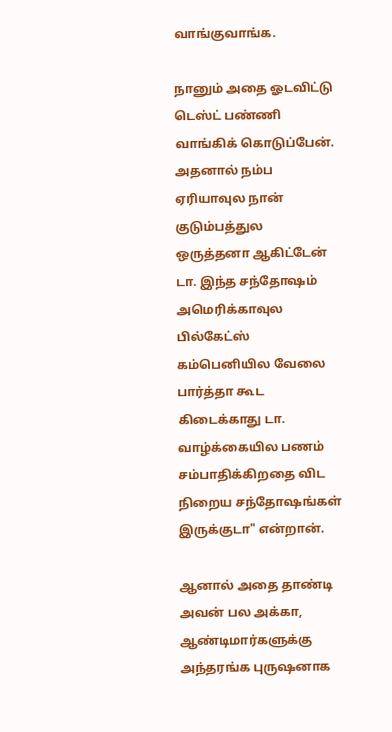வாங்குவாங்க.

நானும் அதை ஓடவிட்டு டெஸ்ட் பண்ணி வாங்கிக் கொடுப்பேன். அதனால் நம்ப ஏரியாவுல நான் குடும்பத்துல ஒருத்தனா ஆகிட்டேன் டா. இந்த சந்தோஷம் அமெரிக்காவுல பில்கேட்ஸ் கம்பெனியில வேலை பார்த்தா கூட கிடைக்காது டா. வாழ்க்கையில பணம் சம்பாதிக்கிறதை விட நிறைய சந்தோஷங்கள் இருக்குடா" என்றான்.

ஆனால் அதை தாண்டி அவன் பல அக்கா, ஆண்டிமார்களுக்கு அந்தரங்க புருஷனாக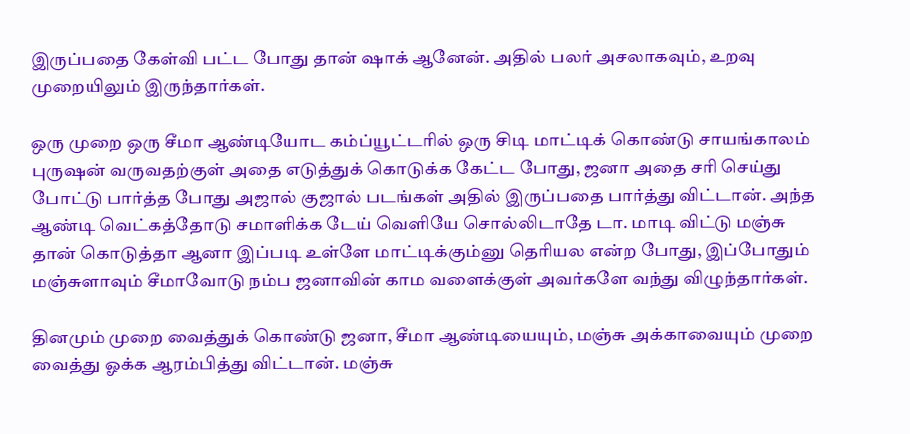இருப்பதை கேள்வி பட்ட போது தான் ஷாக் ஆனேன். அதில் பலர் அசலாகவும், உறவு முறையிலும் இருந்தார்கள்.

ஒரு முறை ஒரு சீமா ஆண்டியோட கம்ப்யூட்டரில் ஒரு சிடி மாட்டிக் கொண்டு சாயங்காலம் புருஷன் வருவதற்குள் அதை எடுத்துக் கொடுக்க கேட்ட போது, ஜனா அதை சரி செய்து போட்டு பார்த்த போது அஜால் குஜால் படங்கள் அதில் இருப்பதை பார்த்து விட்டான். அந்த ஆண்டி வெட்கத்தோடு சமாளிக்க டேய் வெளியே சொல்லிடாதே டா. மாடி விட்டு மஞ்சு தான் கொடுத்தா ஆனா இப்படி உள்ளே மாட்டிக்கும்னு தெரியல என்ற போது, இப்போதும் மஞ்சுளாவும் சீமாவோடு நம்ப ஜனாவின் காம வளைக்குள் அவர்களே வந்து விழுந்தார்கள்.

தினமும் முறை வைத்துக் கொண்டு ஜனா, சீமா ஆண்டியையும், மஞ்சு அக்காவையும் முறை வைத்து ஓக்க ஆரம்பித்து விட்டான். மஞ்சு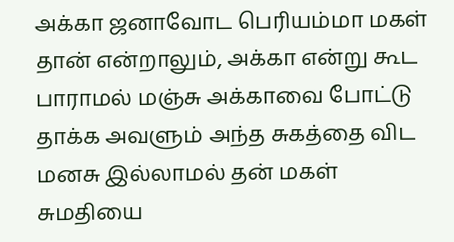அக்கா ஜனாவோட பெரியம்மா மகள் தான் என்றாலும், அக்கா என்று கூட பாராமல் மஞ்சு அக்காவை போட்டு தாக்க அவளும் அந்த சுகத்தை விட மனசு இல்லாமல் தன் மகள் சுமதியை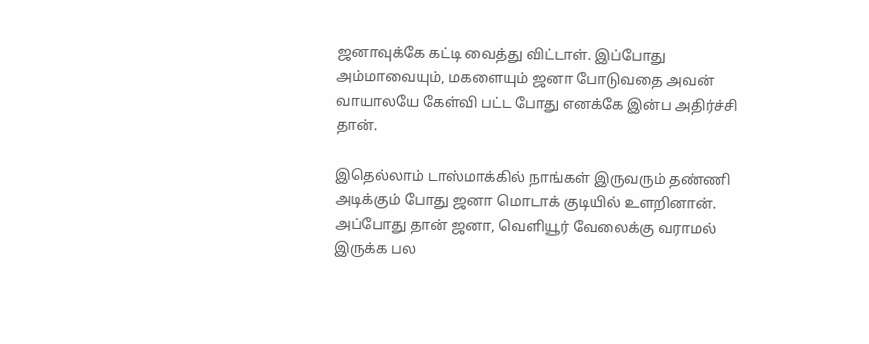ஜனாவுக்கே கட்டி வைத்து விட்டாள். இப்போது அம்மாவையும், மகளையும் ஜனா போடுவதை அவன் வாயாலயே கேள்வி பட்ட போது எனக்கே இன்ப அதிர்ச்சி தான்.

இதெல்லாம் டாஸ்மாக்கில் நாங்கள் இருவரும் தண்ணி அடிக்கும் போது ஜனா மொடாக் குடியில் உளறினான். அப்போது தான் ஜனா, வெளியூர் வேலைக்கு வராமல் இருக்க பல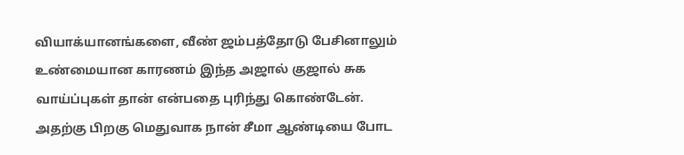வியாக்யானங்களை, வீண் ஜம்பத்தோடு பேசினாலும் உண்மையான காரணம் இந்த அஜால் குஜால் சுக வாய்ப்புகள் தான் என்பதை புரிந்து கொண்டேன். அதற்கு பிறகு மெதுவாக நான் சீமா ஆண்டியை போட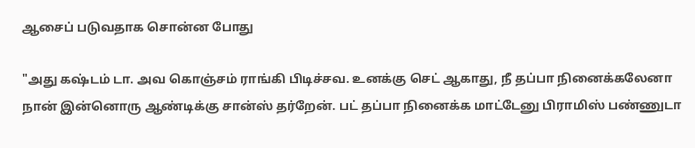ஆசைப் படுவதாக சொன்ன போது

"அது கஷ்டம் டா. அவ கொஞ்சம் ராங்கி பிடிச்சவ. உனக்கு செட் ஆகாது, நீ தப்பா நினைக்கலேனா நான் இன்னொரு ஆண்டிக்கு சான்ஸ் தர்றேன். பட் தப்பா நினைக்க மாட்டேனு பிராமிஸ் பண்ணுடா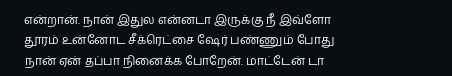என்றான். நான் இதுல என்னடா இருக்கு நீ இவ்ளோ தூரம் உன்னோட சீக்ரெட்சை ஷேர் பண்ணும் போது நான் ஏன் தப்பா நினைக்க போறேன். மாட்டேன் டா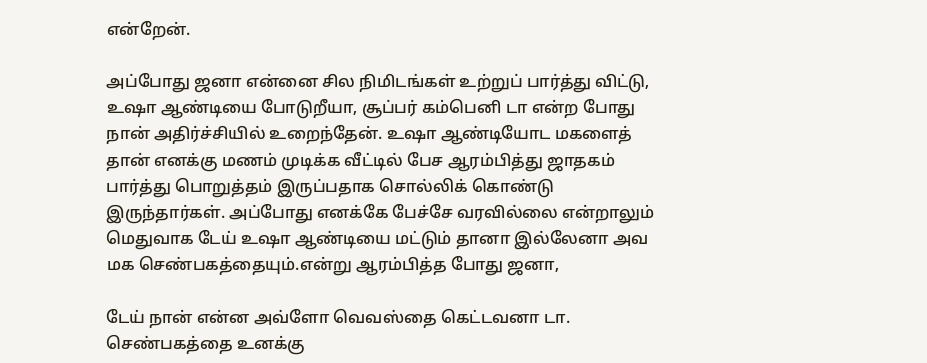என்றேன்.

அப்போது ஜனா என்னை சில நிமிடங்கள் உற்றுப் பார்த்து விட்டு, உஷா ஆண்டியை போடுறீயா, சூப்பர் கம்பெனி டா என்ற போது நான் அதிர்ச்சியில் உறைந்தேன். உஷா ஆண்டியோட மகளைத் தான் எனக்கு மணம் முடிக்க வீட்டில் பேச ஆரம்பித்து ஜாதகம் பார்த்து பொறுத்தம் இருப்பதாக சொல்லிக் கொண்டு இருந்தார்கள். அப்போது எனக்கே பேச்சே வரவில்லை என்றாலும் மெதுவாக டேய் உஷா ஆண்டியை மட்டும் தானா இல்லேனா அவ மக செண்பகத்தையும்.என்று ஆரம்பித்த போது ஜனா,

டேய் நான் என்ன அவ்ளோ வெவஸ்தை கெட்டவனா டா. செண்பகத்தை உனக்கு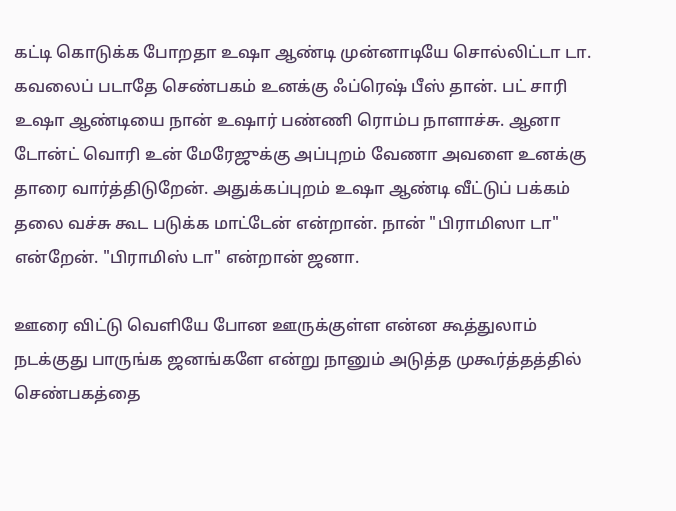கட்டி கொடுக்க போறதா உஷா ஆண்டி முன்னாடியே சொல்லிட்டா டா. கவலைப் படாதே செண்பகம் உனக்கு ஃப்ரெஷ் பீஸ் தான். பட் சாரி உஷா ஆண்டியை நான் உஷார் பண்ணி ரொம்ப நாளாச்சு. ஆனா டோன்ட் வொரி உன் மேரேஜுக்கு அப்புறம் வேணா அவளை உனக்கு தாரை வார்த்திடுறேன். அதுக்கப்புறம் உஷா ஆண்டி வீட்டுப் பக்கம் தலை வச்சு கூட படுக்க மாட்டேன் என்றான். நான் "பிராமிஸா டா" என்றேன். "பிராமிஸ் டா" என்றான் ஜனா.

ஊரை விட்டு வெளியே போன ஊருக்குள்ள என்ன கூத்துலாம் நடக்குது பாருங்க ஜனங்களே என்று நானும் அடுத்த முகூர்த்தத்தில் செண்பகத்தை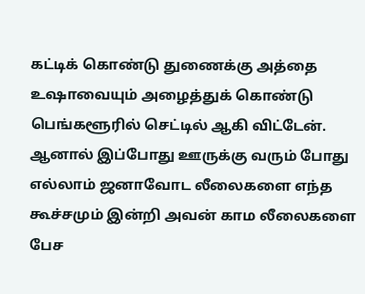கட்டிக் கொண்டு துணைக்கு அத்தை உஷாவையும் அழைத்துக் கொண்டு பெங்களூரில் செட்டில் ஆகி விட்டேன். ஆனால் இப்போது ஊருக்கு வரும் போது எல்லாம் ஜனாவோட லீலைகளை எந்த கூச்சமும் இன்றி அவன் காம லீலைகளை பேச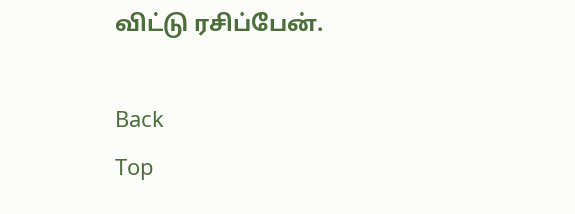விட்டு ரசிப்பேன்.

Back
Top